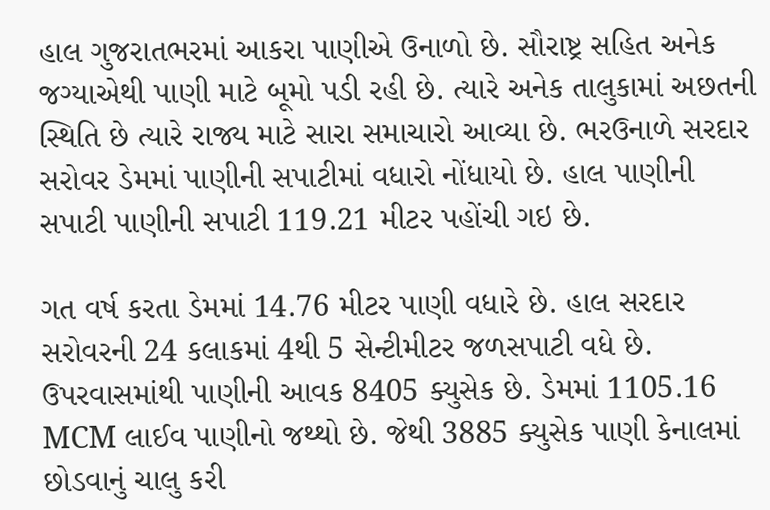હાલ ગુજરાતભરમાં આકરા પાણીએ ઉનાળો છે. સૌરાષ્ટ્ર સહિત અનેક જગ્યાએથી પાણી માટે બૂમો પડી રહી છે. ત્યારે અનેક તાલુકામાં અછતની સ્થિતિ છે ત્યારે રાજ્ય માટે સારા સમાચારો આવ્યા છે. ભરઉનાળે સરદાર સરોવર ડેમમાં પાણીની સપાટીમાં વધારો નોંધાયો છે. હાલ પાણીની સપાટી પાણીની સપાટી 119.21 મીટર પહોંચી ગઇ છે.

ગત વર્ષ કરતા ડેમમાં 14.76 મીટર પાણી વધારે છે. હાલ સરદાર સરોવરની 24 કલાકમાં 4થી 5 સેન્ટીમીટર જળસપાટી વધે છે. ઉપરવાસમાંથી પાણીની આવક 8405 ક્યુસેક છે. ડેમમાં 1105.16 MCM લાઈવ પાણીનો જથ્થો છે. જેથી 3885 ક્યુસેક પાણી કેનાલમાં છોડવાનું ચાલુ કરી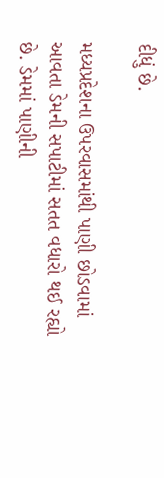દીધું છે.

મધ્યપ્રદેશના ઉપરવાસમાંથી પાણી છોડવામાં આવતા ડેમની સપાટીમાં સતત વધારો થઈ રહ્યો છે. ડેમમાં પાણીની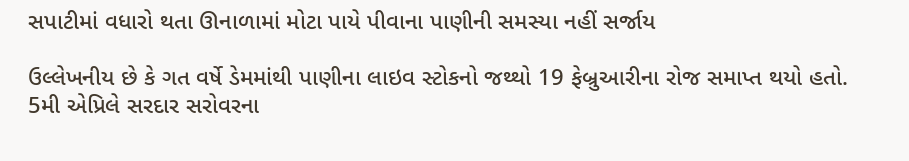સપાટીમાં વધારો થતા ઊનાળામાં મોટા પાયે પીવાના પાણીની સમસ્યા નહીં સર્જાય

ઉલ્લેખનીય છે કે ગત વર્ષે ડેમમાંથી પાણીના લાઇવ સ્ટોકનો જથ્થો 19 ફેબ્રુઆરીના રોજ સમાપ્ત થયો હતો. 5મી એપ્રિલે સરદાર સરોવરના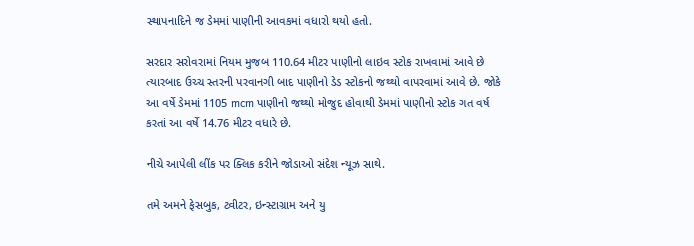સ્થાપનાદિને જ ડેમમાં પાણીની આવકમાં વધારો થયો હતો.

સરદાર સરોવરામાં નિયમ મુજબ 110.64 મીટર પાણીનો લાઇવ સ્ટોક રાખવામાં આવે છે ત્યારબાદ ઉચ્ચ સ્તરની પરવાનગી બાદ પાણીનો ડેડ સ્ટોકનો જથ્થો વાપરવામાં આવે છે. જોકે આ વર્ષે ડેમમાં 1105 mcm પાણીનો જથ્થો મોજુદ હોવાથી ડેમમાં પાણીનો સ્ટોક ગત વર્ષ કરતાં આ વર્ષે 14.76 મીટર વધારે છે.

નીચે આપેલી લીંક પર ક્લિક કરીને જોડાઓ સંદેશ ન્યૂઝ સાથે.

તમે અમને ફેસબુક, ટ્વીટર, ઇન્સ્ટાગ્રામ અને યુ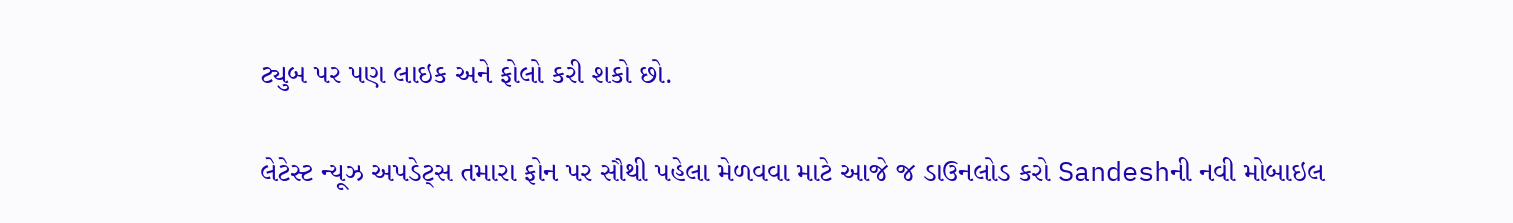ટ્યુબ પર પણ લાઇક અને ફોલો કરી શકો છો.

લેટેસ્ટ ન્યૂઝ અપડેટ્સ તમારા ફોન પર સૌથી પહેલા મેળવવા માટે આજે જ ડાઉનલોડ કરો Sandeshની નવી મોબાઇલ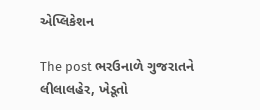એપ્લિકેશન

The post ભરઉનાળે ગુજરાતને લીલાલહેર, ખેડૂતો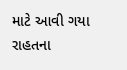માટે આવી ગયા રાહતના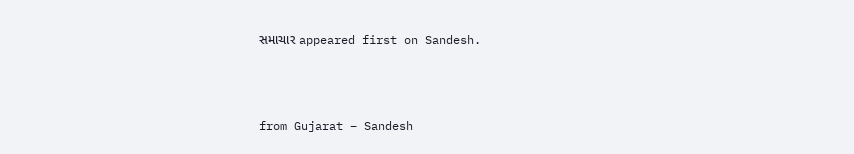સમાચાર appeared first on Sandesh.



from Gujarat – Sandesh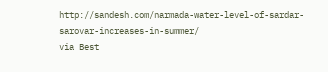http://sandesh.com/narmada-water-level-of-sardar-sarovar-increases-in-summer/
via Best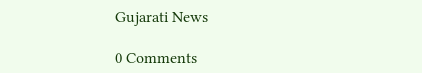Gujarati News

0 Comments